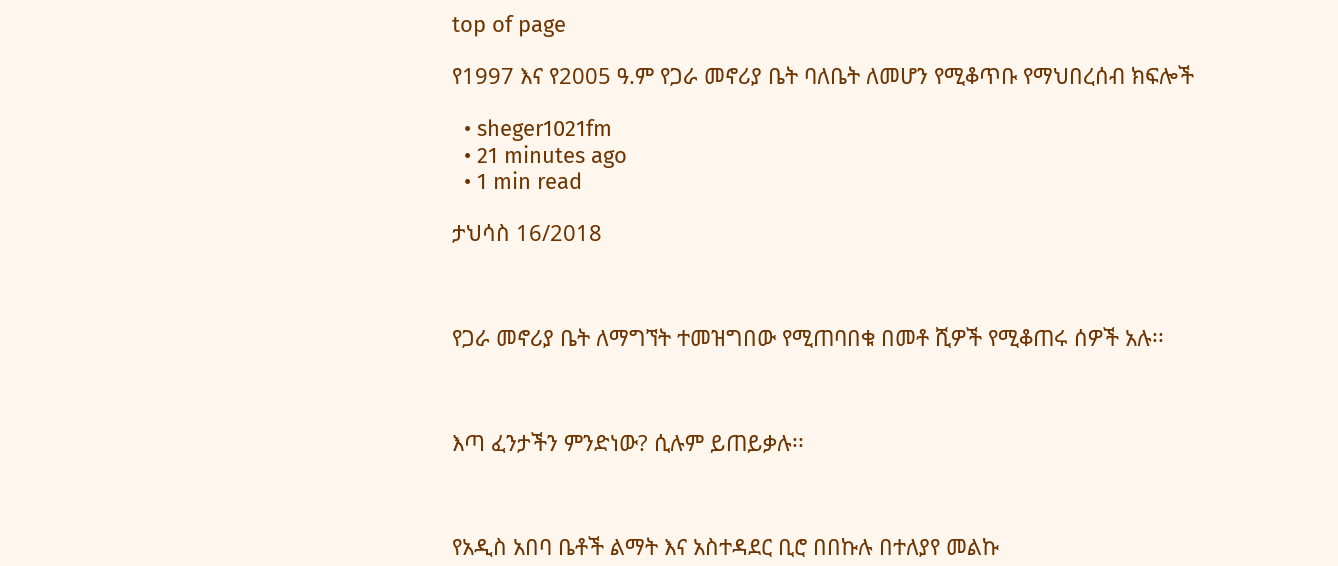top of page

የ1997 እና የ2005 ዓ.ም የጋራ መኖሪያ ቤት ባለቤት ለመሆን የሚቆጥቡ የማህበረሰብ ክፍሎች

  • sheger1021fm
  • 21 minutes ago
  • 1 min read

ታህሳስ 16/2018



የጋራ መኖሪያ ቤት ለማግኘት ተመዝግበው የሚጠባበቁ በመቶ ሺዎች የሚቆጠሩ ሰዎች አሉ፡፡



እጣ ፈንታችን ምንድነው? ሲሉም ይጠይቃሉ፡፡



የአዲስ አበባ ቤቶች ልማት እና አስተዳደር ቢሮ በበኩሉ በተለያየ መልኩ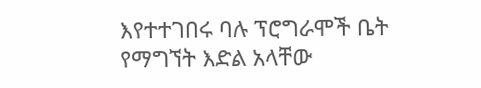እየተተገበሩ ባሉ ፕሮግራሞች ቤት የማግኘት እድል አላቸው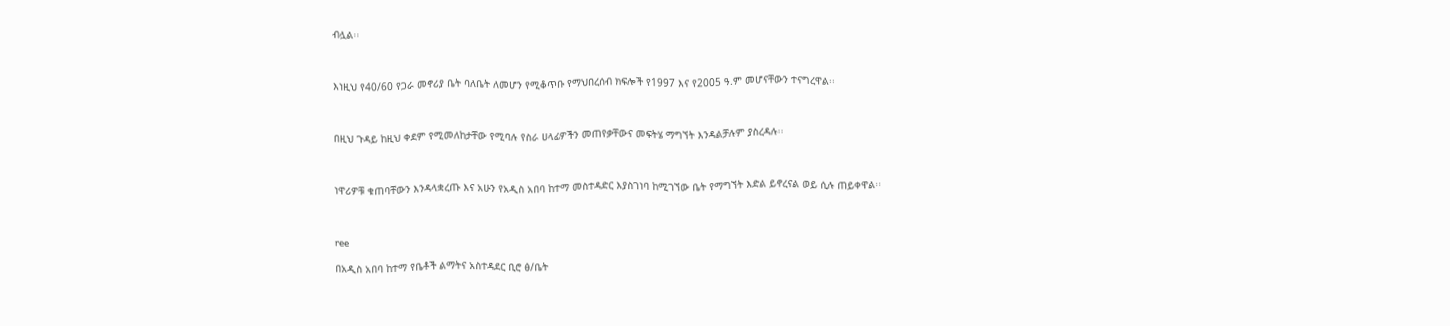ብሏል፡፡



እነዚህ የ40/60 የጋራ መኖሪያ ቤት ባለቤት ለመሆን የሚቆጥቡ የማህበረሰብ ክፍሎች የ1997 እና የ2005 ዓ.ም መሆናቸውን ተናግረዋል፡፡



በዚህ ጉዳይ ከዚህ ቀደም የሚመለከታቸው የሚባሉ የስራ ሀላፊዎችን መጠየቃቸውና መፍትሄ ማግኘት እንዳልቻሉም ያስረዳሉ፡፡



ነዋሪዎቹ ቁጠባቸውን እንዳላቋረጡ እና አሁን የአዲስ አበባ ከተማ መስተዳድር እያስገነባ ከሚገኘው ቤት የማግኘት እድል ይኖረናል ወይ ሲሉ ጠይቀዋል፡፡



ree

በአዲስ አበባ ከተማ የቤቶች ልማትና አስተዳደር ቢሮ ፅ/ቤት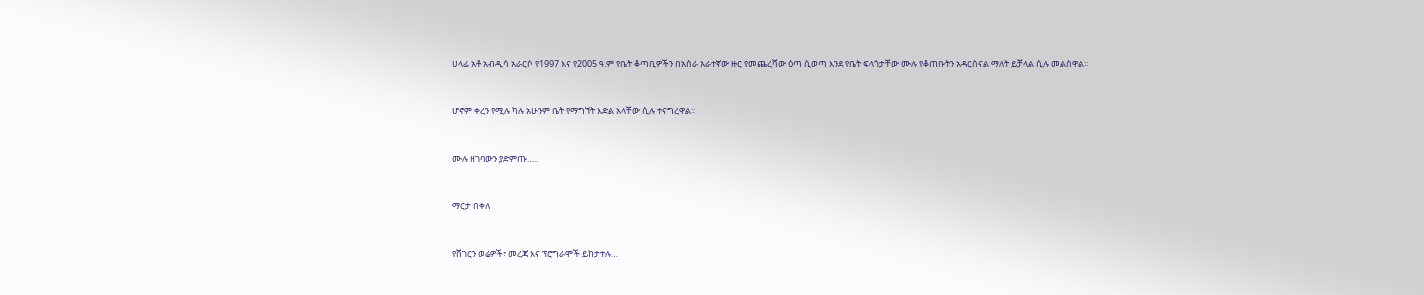ሀላፊ አቶ አብዲሳ አራርሶ የ1997 እና የ2005 ዓ.ም የቤት ቆጣቢዎችን በአስራ አራተኛው ዙር የመጨረሻው ዕጣ ሲወጣ እንደ የቤት ፍላጎታቸው ሙሉ የቆጠቡትን አዳርሰናል ማለት ይቻላል ሲሉ መልሰዋል፡፡



ሆኖም ቀረን የሚሉ ካሉ አሁንም ቤት የማግኘት እድል አላቸው ሲሉ ተናግረዋል፡፡



ሙሉ ዘገባውን ያድምጡ…..



ማርታ በቀለ



የሸገርን ወሬዎች፣ መረጃ እና ፕሮግራሞች ይከታተሉ…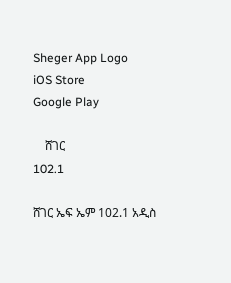Sheger App Logo
iOS Store
Google Play

    ሸገር
102.1

ሸገር ኤፍ ኤም 102.1 አዲስ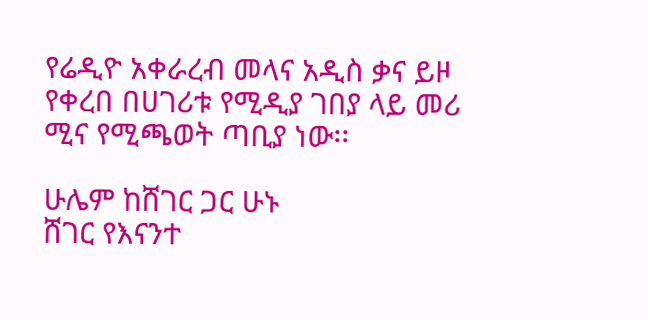የሬዲዮ አቀራረብ መላና አዲስ ቃና ይዞ የቀረበ በሀገሪቱ የሚዲያ ገበያ ላይ መሪ ሚና የሚጫወት ጣቢያ ነው፡፡

ሁሌም ከሸገር ጋር ሁኑ
ሸገር የእናንተ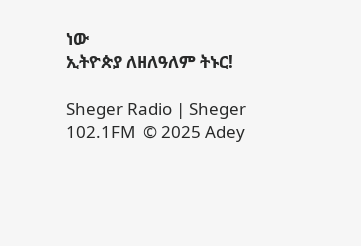ነው
ኢትዮጵያ ለዘለዓለም ትኑር!

Sheger Radio | Sheger 102.1FM  © 2025 Adey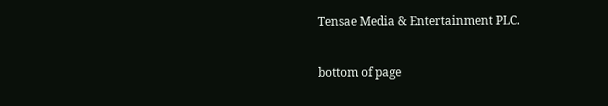Tensae Media & Entertainment PLC.

bottom of page